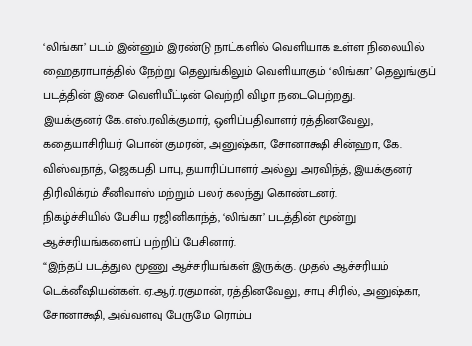‘லிங்கா’ படம் இன்னும் இரண்டு நாட்களில் வெளியாக உள்ள நிலையில் ஹைதராபாத்தில் நேற்று தெலுங்கிலும் வெளியாகும் ‘லிங்கா’ தெலுங்குப் படத்தின் இசை வெளியீட்டின் வெற்றி விழா நடைபெற்றது.
இயக்குனர் கே.எஸ்.ரவிக்குமார், ஒளிப்பதிவாளர் ரத்தினவேலு, கதையாசிரியர் பொன் குமரன், அனுஷ்கா, சோனாக்ஷி சின்ஹா, கே. விஸ்வநாத், ஜெகபதி பாபு, தயாரிப்பாளர் அல்லு அரவிந்த், இயக்குனர் திரிவிக்ரம் சீனிவாஸ் மற்றும் பலர் கலந்து கொண்டனர்.
நிகழ்ச்சியில் பேசிய ரஜினிகாந்த், ‘லிங்கா’ படத்தின் மூன்று ஆச்சரியங்களைப் பற்றிப் பேசினார்.
“இந்தப் படத்துல மூணு ஆச்சரியங்கள் இருக்கு. முதல் ஆச்சரியம் டெக்னீஷியன்கள். ஏ.ஆர்.ரகுமான், ரத்தினவேலு, சாபு சிரில், அனுஷ்கா, சோனாக்ஷி, அவ்வளவு பேருமே ரொம்ப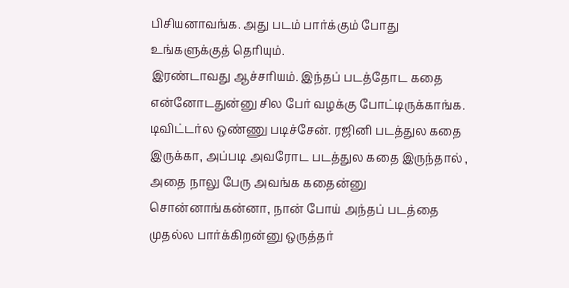பிசியனாவங்க. அது படம் பார்க்கும் போது உங்களுக்குத் தெரியும்.
இரண்டாவது ஆச்சரியம். இந்தப் படத்தோட கதை என்னோடதுன்னு சில பேர் வழக்கு போட்டிருக்காங்க. டிவிட்டர்ல ஒண்ணு படிச்சேன். ரஜினி படத்துல கதை இருக்கா, அப்படி அவரோட படத்துல கதை இருந்தால் , அதை நாலு பேரு அவங்க கதைன்னு சொன்னாங்கன்னா, நான் போய் அந்தப் படத்தை முதல்ல பார்க்கிறன்னு ஒருத்தர்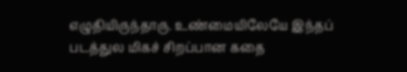எழுதியிருந்தாரு. உண்மையிலேயே இந்தப் படத்துல மிகச் சிறப்பான கதை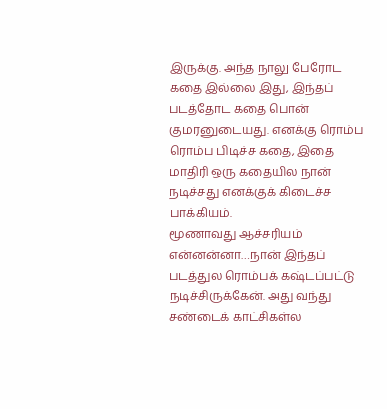இருக்கு. அந்த நாலு பேரோட கதை இல்லை இது, இந்தப் படத்தோட கதை பொன் குமரனுடையது. எனக்கு ரொம்ப ரொம்ப பிடிச்ச கதை, இதை மாதிரி ஒரு கதையில நான் நடிச்சது எனக்குக் கிடைச்ச பாக்கியம்.
மூணாவது ஆச்சரியம் என்னன்னா…நான் இந்தப் படத்துல ரொம்பக் கஷ்டப்பட்டு நடிச்சிருக்கேன். அது வந்து சண்டைக் காட்சிகள்ல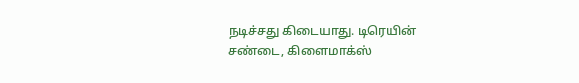நடிச்சது கிடையாது. டிரெயின் சண்டை, கிளைமாக்ஸ்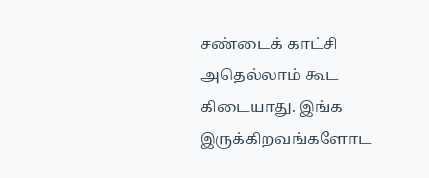சண்டைக் காட்சி அதெல்லாம் கூட கிடையாது. இங்க இருக்கிறவங்களோட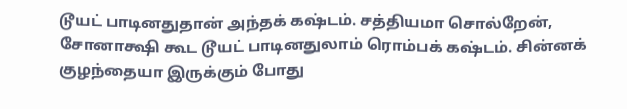டூயட் பாடினதுதான் அந்தக் கஷ்டம். சத்தியமா சொல்றேன், சோனாக்ஷி கூட டூயட் பாடினதுலாம் ரொம்பக் கஷ்டம். சின்னக் குழந்தையா இருக்கும் போது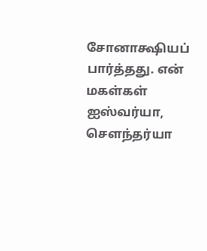சோனாக்ஷியப் பார்த்தது. என் மகள்கள் ஐஸ்வர்யா, சௌந்தர்யா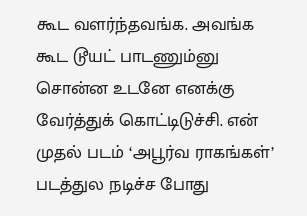கூட வளர்ந்தவங்க. அவங்க கூட டூயட் பாடணும்னு சொன்ன உடனே எனக்கு வேர்த்துக் கொட்டிடுச்சி. என் முதல் படம் ‘அபூர்வ ராகங்கள்’ படத்துல நடிச்ச போது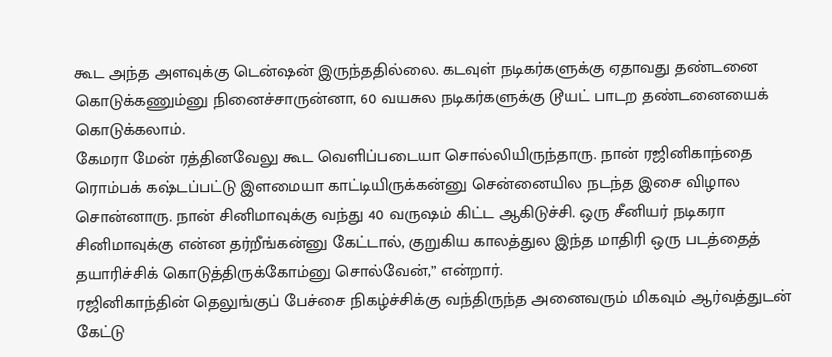கூட அந்த அளவுக்கு டென்ஷன் இருந்ததில்லை. கடவுள் நடிகர்களுக்கு ஏதாவது தண்டனை கொடுக்கணும்னு நினைச்சாருன்னா, 60 வயசுல நடிகர்களுக்கு டூயட் பாடற தண்டனையைக் கொடுக்கலாம்.
கேமரா மேன் ரத்தினவேலு கூட வெளிப்படையா சொல்லியிருந்தாரு. நான் ரஜினிகாந்தை ரொம்பக் கஷ்டப்பட்டு இளமையா காட்டியிருக்கன்னு சென்னையில நடந்த இசை விழால சொன்னாரு. நான் சினிமாவுக்கு வந்து 40 வருஷம் கிட்ட ஆகிடுச்சி. ஒரு சீனியர் நடிகரா சினிமாவுக்கு என்ன தர்றீங்கன்னு கேட்டால், குறுகிய காலத்துல இந்த மாதிரி ஒரு படத்தைத் தயாரிச்சிக் கொடுத்திருக்கோம்னு சொல்வேன்,” என்றார்.
ரஜினிகாந்தின் தெலுங்குப் பேச்சை நிகழ்ச்சிக்கு வந்திருந்த அனைவரும் மிகவும் ஆர்வத்துடன் கேட்டு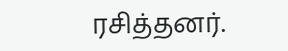ரசித்தனர்.